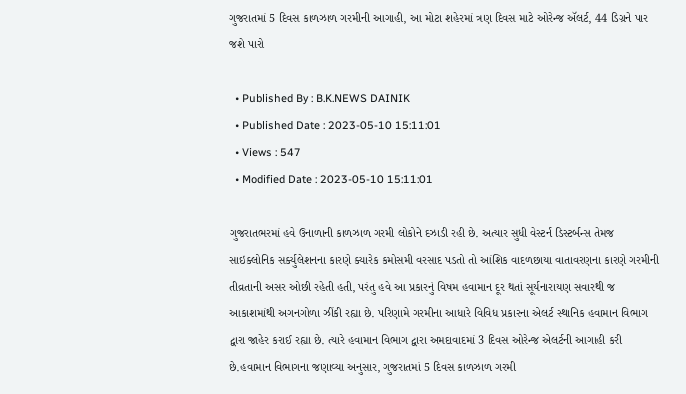ગુજરાતમાં 5 દિવસ કાળઝાળ ગરમીની આગાહી, આ મોટા શહેરમાં ત્રણ દિવસ માટે ઓરેન્જ ઍલર્ટ, 44 ડિગ્રને પાર જશે પારો

  • Published By : B.K.NEWS DAINIK
  • Published Date : 2023-05-10 15:11:01
  • Views : 547
  • Modified Date : 2023-05-10 15:11:01

ગુજરાતભરમાં હવે ઉનાળાની કાળઝાળ ગરમી લોકોને દઝાડી રહી છે. અત્યાર સુધી વેસ્ટર્ન ડિસ્ટર્બન્સ તેમજ સાઇક્લોનિક સર્ક્યુલેશનના કારણે ક્યારેક કમોસમી વરસાદ પડતો તો આંશિક વાદળછાયા વાતાવરણના કારણે ગરમીની તીવ્રતાની અસર ઓછી રહેતી હતી, પરંતુ હવે આ પ્રકારનું વિષમ હવામાન દૂર થતાં સૂર્યનારાયણ સવારથી જ આકાશમાંથી અગનગોળા ઝીંકી રહ્યા છે. પરિણામે ગરમીના આધારે વિવિધ પ્રકારના એલર્ટ સ્થાનિક હવામાન વિભાગ દ્વારા જાહેર કરાઈ રહ્યા છે. ત્યારે હવામાન વિભાગ દ્વારા અમદાવાદમાં 3 દિવસ ઓરેન્જ એલર્ટની આગાહી કરી છે.હવામાન વિભાગના જણાવ્યા અનુસાર, ગુજરાતમાં 5 દિવસ કાળઝાળ ગરમી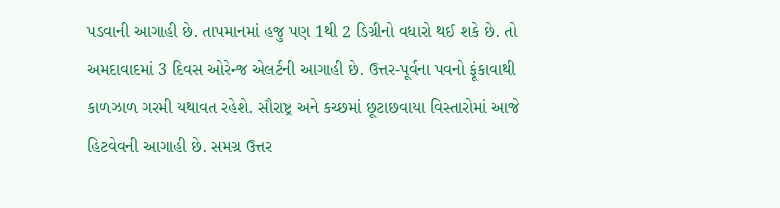પડવાની આગાહી છે. તાપમાનમાં હજુ પણ 1થી 2 ડિગ્રીનો વધારો થઈ શકે છે. તો અમદાવાદમાં 3 દિવસ ઓરેન્જ એલર્ટની આગાહી છે. ઉત્તર-પૂર્વના પવનો ફૂંકાવાથી કાળઝાળ ગરમી યથાવત રહેશે. સૌરાષ્ટ્ર અને કચ્છમાં છૂટાછવાયા વિસ્તારોમાં આજે હિટવેવની આગાહી છે. સમગ્ર ઉત્તર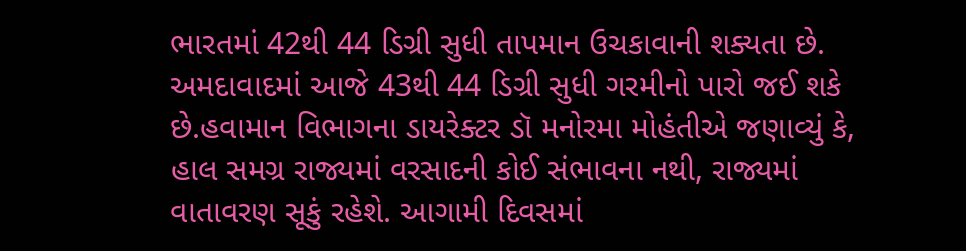ભારતમાં 42થી 44 ડિગ્રી સુધી તાપમાન ઉચકાવાની શક્યતા છે. અમદાવાદમાં આજે 43થી 44 ડિગ્રી સુધી ગરમીનો પારો જઈ શકે છે.હવામાન વિભાગના ડાયરેક્ટર ડૉ મનોરમા મોહંતીએ જણાવ્યું કે, હાલ સમગ્ર રાજ્યમાં વરસાદની કોઈ સંભાવના નથી, રાજ્યમાં વાતાવરણ સૂકું રહેશે. આગામી દિવસમાં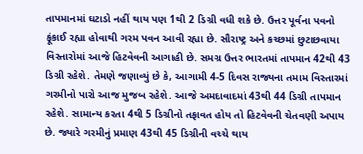તાપમાનમાં ઘટાડો નહીં થાય પણ 1થી 2 ડિગ્રી વધી શકે છે. ઉત્તર પૂર્વના પવનો ફૂંકાઈ રહ્યા હોવાથી ગરમ પવન આવી રહ્યા છે. સૌરાષ્ટ્ર અને કચ્છમાં છુટાછવાયા વિસ્તારોમાં આજે હિટવેવની આગાહી છે. સમગ્ર ઉત્તર ભારતમાં તાપમાન 42થી 43 ડિગ્રી રહેશે. તેમણે જણાવ્યું છે કે, આગામી 4-5 દિવસ રાજ્યના તમામ વિસ્તારમાં ગરમીનો પારો આજ મુજબ રહેશે. આજે અમદાવાદમાં 43થી 44 ડિગ્રી તાપમાન રહેશે. સામાન્ય કરતા 4થી 5 ડિગ્રીનો તફાવત હોય તો હિટવેવની ચેતવણી અપાય છે. જ્યારે ગરમીનું પ્રમાણ 43થી 45 ડિગ્રીની વચ્ચે થાય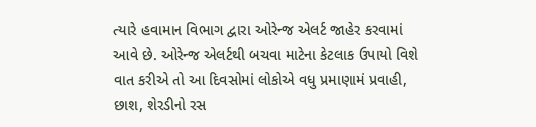ત્યારે હવામાન વિભાગ દ્વારા ઓરેન્જ એલર્ટ જાહેર કરવામાં આવે છે. ઓરેન્જ એલર્ટથી બચવા માટેના કેટલાક ઉપાયો વિશે વાત કરીએ તો આ દિવસોમાં લોકોએ વધુ પ્રમાણામં પ્રવાહી, છાશ, શેરડીનો રસ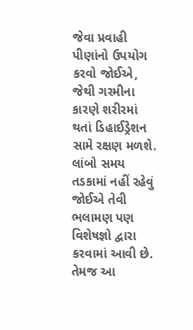જેવા પ્રવાહી પીણાંનો ઉપયોગ કરવો જોઈએ, જેથી ગરમીના કારણે શરીરમાં થતાં ડિહાઈડ્રેશન સામે રક્ષણ મળશે. લાંબો સમય તડકામાં નહીં રહેવું જોઈએ તેવી ભલામણ પણ વિશેષજ્ઞો દ્વારા કરવામાં આવી છે. તેમજ આ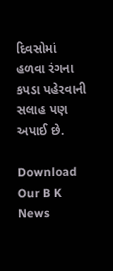દિવસોમાં હળવા રંગના કપડા પહેરવાની સલાહ પણ અપાઈ છે.

Download Our B K News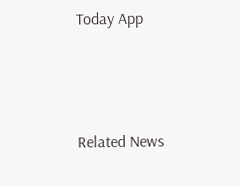Today App



Related News